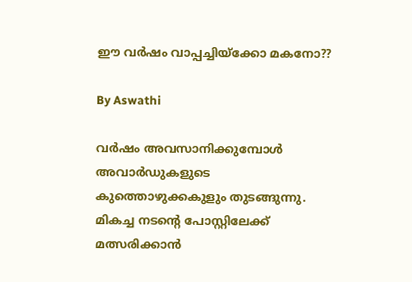ഈ വര്‍ഷം വാപ്പച്ചിയ്‌ക്കോ മകനോ??

By Aswathi

വര്‍ഷം അവസാനിക്കുമ്പോള്‍ അവാര്‍ഡുകളുടെ കുത്തൊഴുക്കകുളും തുടങ്ങുന്നു. മികച്ച നടന്റെ പോസ്റ്റിലേക്ക് മത്സരിക്കാന്‍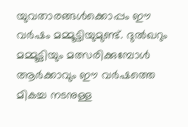യുവതാരങ്ങള്‍ക്കൊപ്പം ഈ വര്‍ഷം മമ്മൂട്ടിയുമുണ്ട്. ദുല്‍ഖറും മമ്മൂട്ടിയും മത്സരിക്കുമ്പോള്‍ ആര്‍ക്കാവും ഈ വര്‍ഷത്തെ മികച്ച നടനുള്ള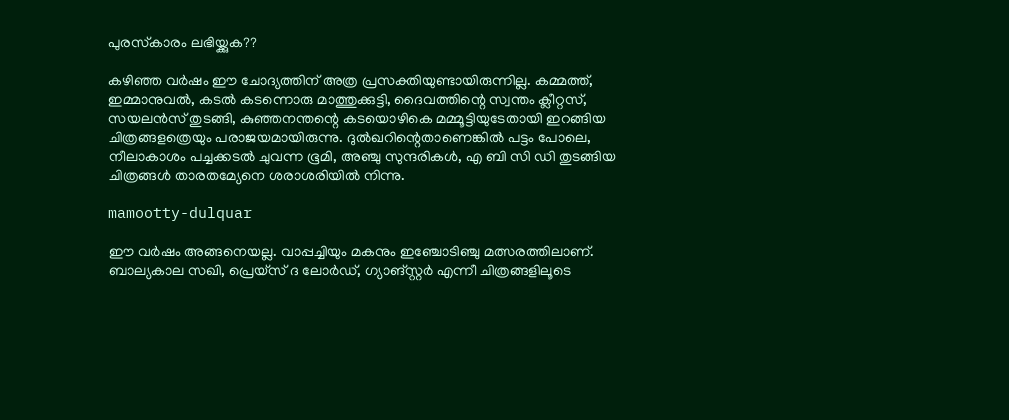പുരസ്‌കാരം ലഭിയ്ക്കുക??

കഴിഞ്ഞ വര്‍ഷം ഈ ചോദ്യത്തിന് അത്ര പ്രസക്തിയുണ്ടായിരുന്നില്ല. കമ്മത്ത്, ഇമ്മാനുവല്‍, കടല്‍ കടന്നൊരു മാത്തുക്കുട്ടി, ദൈവത്തിന്റെ സ്വന്തം ക്ലീറ്റസ്, സയലന്‍സ് തുടങ്ങി, കുഞ്ഞനന്തന്റെ കടയൊഴികെ മമ്മൂട്ടിയുടേതായി ഇറങ്ങിയ ചിത്രങ്ങളത്രെയും പരാജയമായിരുന്നു. ദുല്‍ഖറിന്റെതാണെങ്കില്‍ പട്ടം പോലെ, നീലാകാശം പച്ചക്കടല്‍ ചുവന്ന ഭൂമി, അഞ്ചു സുന്ദരികള്‍, എ ബി സി ഡി തുടങ്ങിയ ചിത്രങ്ങള്‍ താരതമ്യേനെ ശരാശരിയില്‍ നിന്നു.

mamootty-dulquar

ഈ വര്‍ഷം അങ്ങനെയല്ല. വാപ്പച്ചിയും മകനും ഇഞ്ചോടിഞ്ചു മത്സരത്തിലാണ്. ബാല്യകാല സഖി, പ്രെയ്‌സ് ദ ലോര്‍ഡ്, ഗ്യാങ്‌സ്റ്റര്‍ എന്നീ ചിത്രങ്ങളിലൂടെ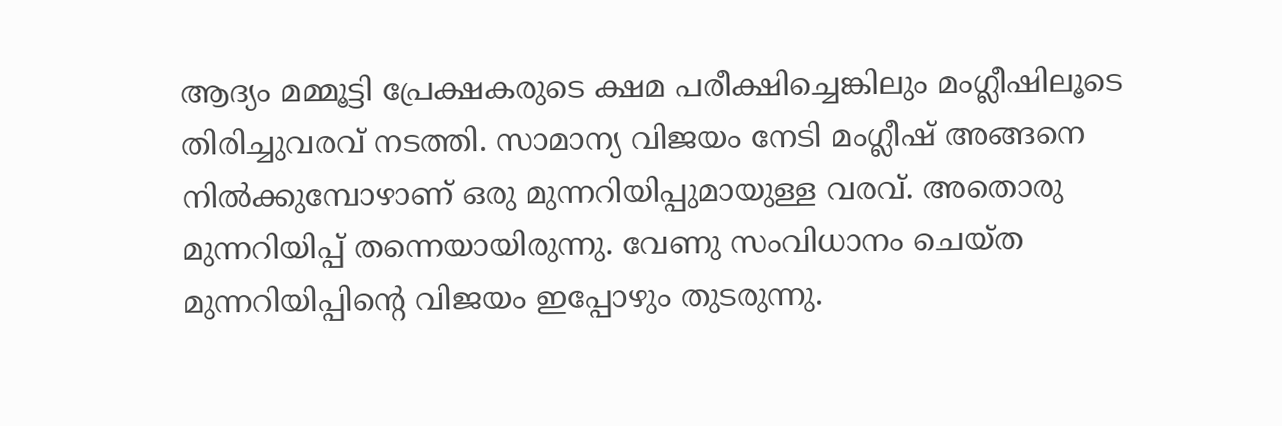ആദ്യം മമ്മൂട്ടി പ്രേക്ഷകരുടെ ക്ഷമ പരീക്ഷിച്ചെങ്കിലും മംഗ്ലീഷിലൂടെ തിരിച്ചുവരവ് നടത്തി. സാമാന്യ വിജയം നേടി മംഗ്ലീഷ് അങ്ങനെ നില്‍ക്കുമ്പോഴാണ് ഒരു മുന്നറിയിപ്പുമായുള്ള വരവ്. അതൊരു മുന്നറിയിപ്പ് തന്നെയായിരുന്നു. വേണു സംവിധാനം ചെയ്ത മുന്നറിയിപ്പിന്റെ വിജയം ഇപ്പോഴും തുടരുന്നു.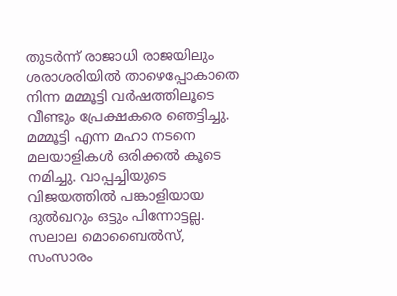തുടര്‍ന്ന് രാജാധി രാജയിലും ശരാശരിയില്‍ താഴെപ്പോകാതെ നിന്ന മമ്മൂട്ടി വര്‍ഷത്തിലൂടെ വീണ്ടും പ്രേക്ഷകരെ ഞെട്ടിച്ചു. മമ്മൂട്ടി എന്ന മഹാ നടനെ മലയാളികള്‍ ഒരിക്കല്‍ കൂടെ നമിച്ചു. വാപ്പച്ചിയുടെ വിജയത്തില്‍ പങ്കാളിയായ ദുല്‍ഖറും ഒട്ടും പിന്നോട്ടല്ല. സലാല മൊബൈല്‍സ്, സംസാരം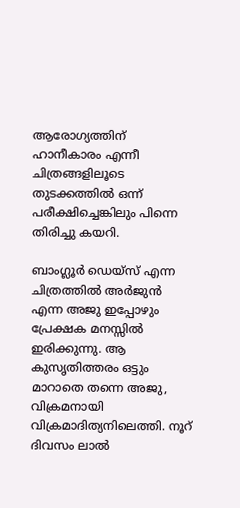ആരോഗ്യത്തിന് ഹാനീകാരം എന്നീ ചിത്രങ്ങളിലൂടെ തുടക്കത്തില്‍ ഒന്ന് പരീക്ഷിച്ചെങ്കിലും പിന്നെ തിരിച്ചു കയറി.

ബാംഗ്ലൂര്‍ ഡെയ്‌സ് എന്ന ചിത്രത്തില്‍ അര്‍ജുന്‍ എന്ന അജു ഇപ്പോഴും പ്രേക്ഷക മനസ്സില്‍ ഇരിക്കുന്നു. ആ കുസൃതിത്തരം ഒട്ടും മാറാതെ തന്നെ അജു, വിക്രമനായി വിക്രമാദിത്യനിലെത്തി. നൂറ് ദിവസം ലാല്‍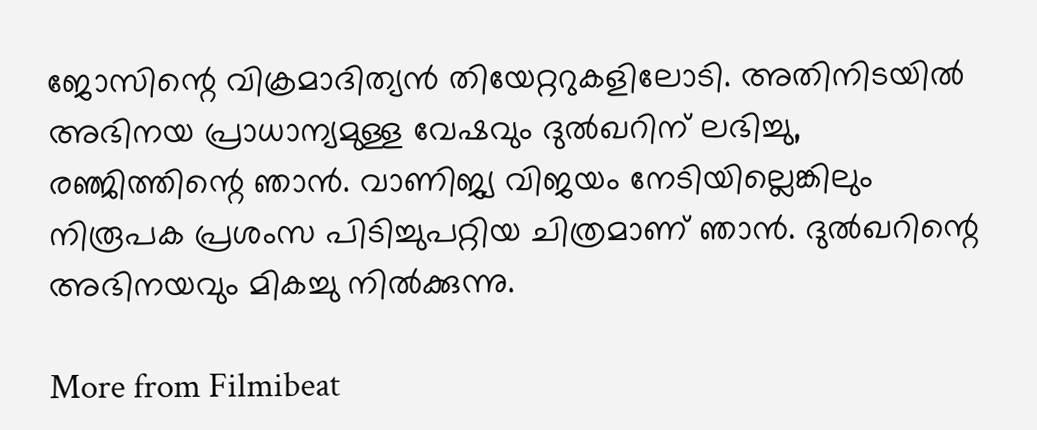ജോസിന്റെ വിക്രമാദിത്യന്‍ തിയേറ്ററുകളിലോടി. അതിനിടയില്‍ അഭിനയ പ്രാധാന്യമുള്ള വേഷവും ദുല്‍ഖറിന് ലഭിച്ചു, രഞ്ജിത്തിന്റെ ഞാന്‍. വാണിജ്യ വിജയം നേടിയില്ലെങ്കിലും നിരൂപക പ്രശംസ പിടിച്ചുപറ്റിയ ചിത്രമാണ് ഞാന്‍. ദുല്‍ഖറിന്റെ അഭിനയവും മികച്ചു നില്‍ക്കുന്നു.

More from Filmibeat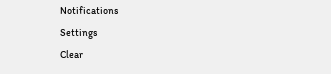Notifications
Settings
Clear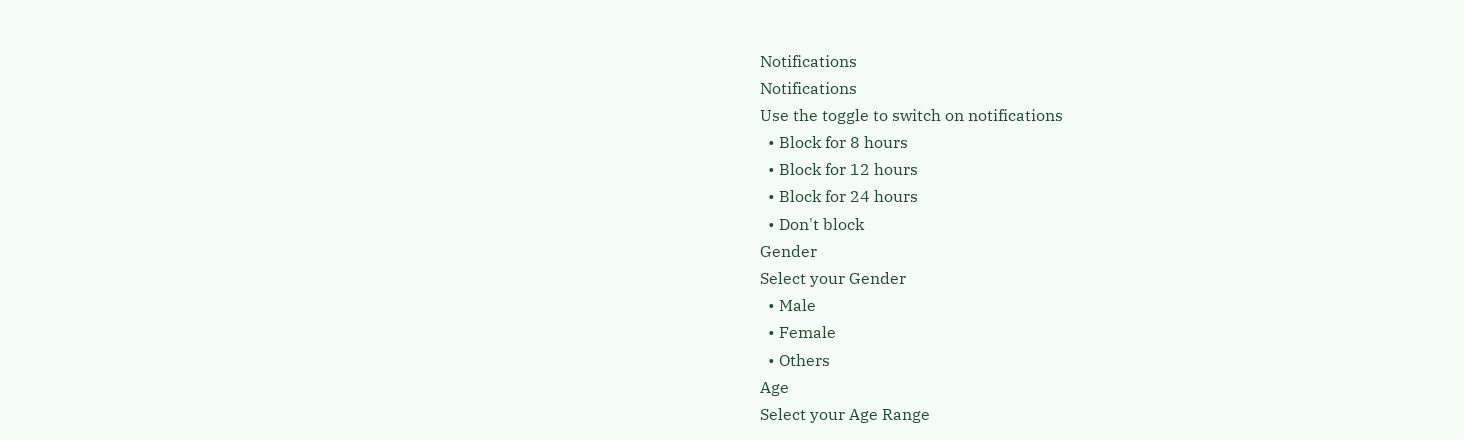Notifications
Notifications
Use the toggle to switch on notifications
  • Block for 8 hours
  • Block for 12 hours
  • Block for 24 hours
  • Don't block
Gender
Select your Gender
  • Male
  • Female
  • Others
Age
Select your Age Range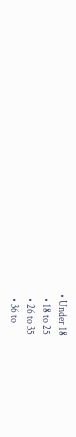• Under 18
  • 18 to 25
  • 26 to 35
  • 36 to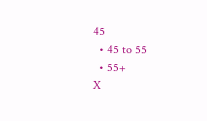45
  • 45 to 55
  • 55+
X